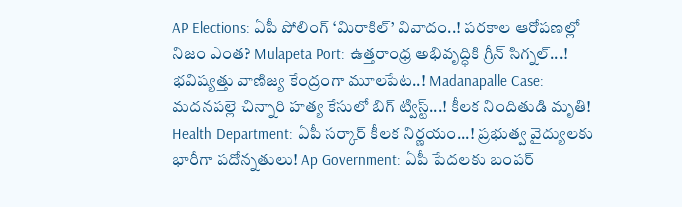AP Elections: ఏపీ పోలింగ్ ‘మిరాకిల్’ వివాదం..! పరకాల ఆరోపణల్లో నిజం ఎంత? Mulapeta Port: ఉత్తరాంధ్ర అభివృద్ధికి గ్రీన్ సిగ్నల్...! భవిష్యత్తు వాణిజ్య కేంద్రంగా మూలపేట..! Madanapalle Case: మదనపల్లె చిన్నారి హత్య కేసులో బిగ్ ట్విస్ట్...! కీలక నిందితుడి మృతి! Health Department: ఏపీ సర్కార్ కీలక నిర్ణయం...! ప్రభుత్వ వైద్యులకు భారీగా పదోన్నతులు! Ap Government: ఏపీ పేదలకు బంపర్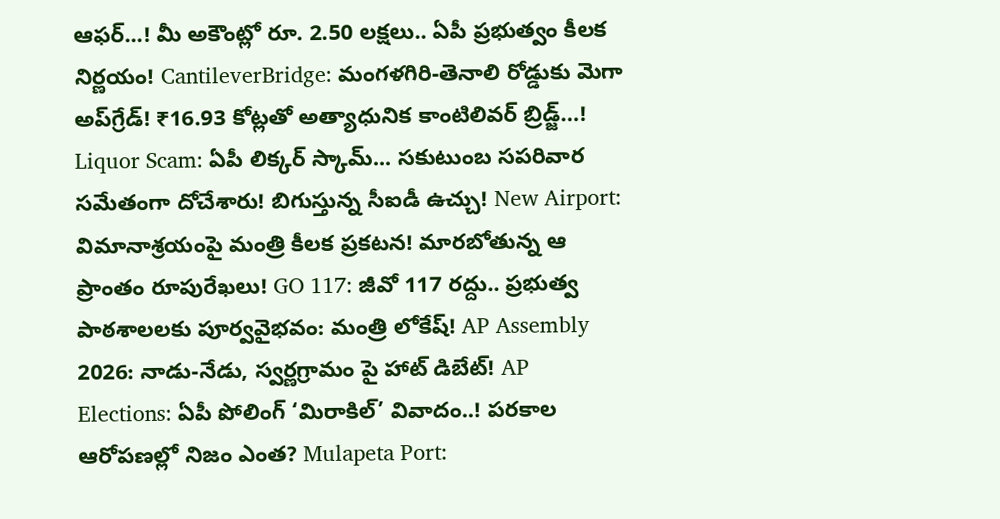ఆఫర్...! మీ అకౌంట్లో రూ. 2.50 లక్షలు.. ఏపీ ప్రభుత్వం కీలక నిర్ణయం! CantileverBridge: మంగళగిరి-తెనాలి రోడ్డుకు మెగా అప్‌గ్రేడ్! ₹16.93 కోట్లతో అత్యాధునిక కాంటిలివర్ బ్రిడ్జ్…! Liquor Scam: ఏపీ లిక్కర్ స్కామ్... సకుటుంబ సపరివార సమేతంగా దోచేశారు! బిగుస్తున్న సీఐడీ ఉచ్చు! New Airport: విమానాశ్రయంపై మంత్రి కీలక ప్రకటన! మారబోతున్న ఆ ప్రాంతం రూపురేఖలు! GO 117: జీవో 117 రద్దు.. ప్రభుత్వ పాఠశాలలకు పూర్వవైభవం: మంత్రి లోకేష్! AP Assembly 2026: నాడు-నేడు, స్వర్ణగ్రామం పై హాట్ డిబేట్! AP Elections: ఏపీ పోలింగ్ ‘మిరాకిల్’ వివాదం..! పరకాల ఆరోపణల్లో నిజం ఎంత? Mulapeta Port: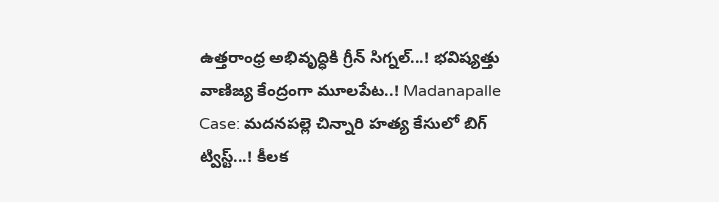ఉత్తరాంధ్ర అభివృద్ధికి గ్రీన్ సిగ్నల్...! భవిష్యత్తు వాణిజ్య కేంద్రంగా మూలపేట..! Madanapalle Case: మదనపల్లె చిన్నారి హత్య కేసులో బిగ్ ట్విస్ట్...! కీలక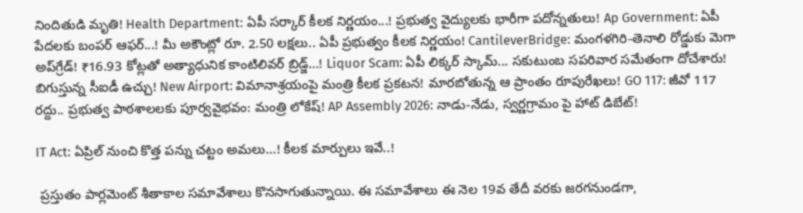నిందితుడి మృతి! Health Department: ఏపీ సర్కార్ కీలక నిర్ణయం...! ప్రభుత్వ వైద్యులకు భారీగా పదోన్నతులు! Ap Government: ఏపీ పేదలకు బంపర్ ఆఫర్...! మీ అకౌంట్లో రూ. 2.50 లక్షలు.. ఏపీ ప్రభుత్వం కీలక నిర్ణయం! CantileverBridge: మంగళగిరి-తెనాలి రోడ్డుకు మెగా అప్‌గ్రేడ్! ₹16.93 కోట్లతో అత్యాధునిక కాంటిలివర్ బ్రిడ్జ్…! Liquor Scam: ఏపీ లిక్కర్ స్కామ్... సకుటుంబ సపరివార సమేతంగా దోచేశారు! బిగుస్తున్న సీఐడీ ఉచ్చు! New Airport: విమానాశ్రయంపై మంత్రి కీలక ప్రకటన! మారబోతున్న ఆ ప్రాంతం రూపురేఖలు! GO 117: జీవో 117 రద్దు.. ప్రభుత్వ పాఠశాలలకు పూర్వవైభవం: మంత్రి లోకేష్! AP Assembly 2026: నాడు-నేడు, స్వర్ణగ్రామం పై హాట్ డిబేట్!

IT Act: ఏప్రిల్ నుంచి కొత్త పన్ను చట్టం అమలు…! కీలక మార్పులు ఇవే..!

 ప్రస్తుతం పార్లమెంట్ శీతాకాల సమావేశాలు కొనసాగుతున్నాయి. ఈ సమావేశాలు ఈ నెల 19వ తేదీ వరకు జరగనుండగా,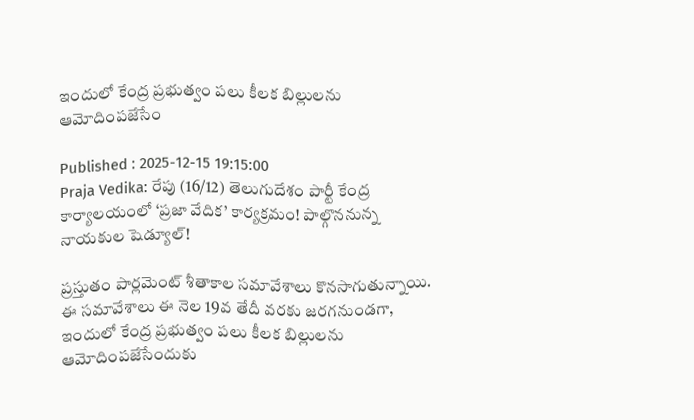ఇందులో కేంద్ర ప్రభుత్వం పలు కీలక బిల్లులను ఆమోదింపజేసేం

Published : 2025-12-15 19:15:00
Praja Vedika: రేపు (16/12) తెలుగుదేశం పార్టీ కేంద్ర కార్యాలయంలో ‘ప్రజా వేదిక’ కార్యక్రమం! పాల్గొననున్న నాయకుల షెడ్యూల్!

ప్రస్తుతం పార్లమెంట్ శీతాకాల సమావేశాలు కొనసాగుతున్నాయి. ఈ సమావేశాలు ఈ నెల 19వ తేదీ వరకు జరగనుండగా, ఇందులో కేంద్ర ప్రభుత్వం పలు కీలక బిల్లులను ఆమోదింపజేసేందుకు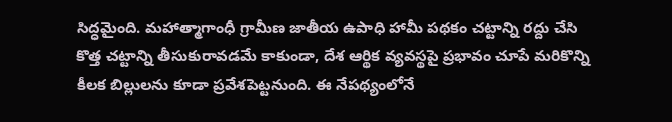సిద్ధమైంది. మహాత్మాగాంధీ గ్రామీణ జాతీయ ఉపాధి హామీ పథకం చట్టాన్ని రద్దు చేసి కొత్త చట్టాన్ని తీసుకురావడమే కాకుండా, దేశ ఆర్థిక వ్యవస్థపై ప్రభావం చూపే మరికొన్ని కీలక బిల్లులను కూడా ప్రవేశపెట్టనుంది. ఈ నేపథ్యంలోనే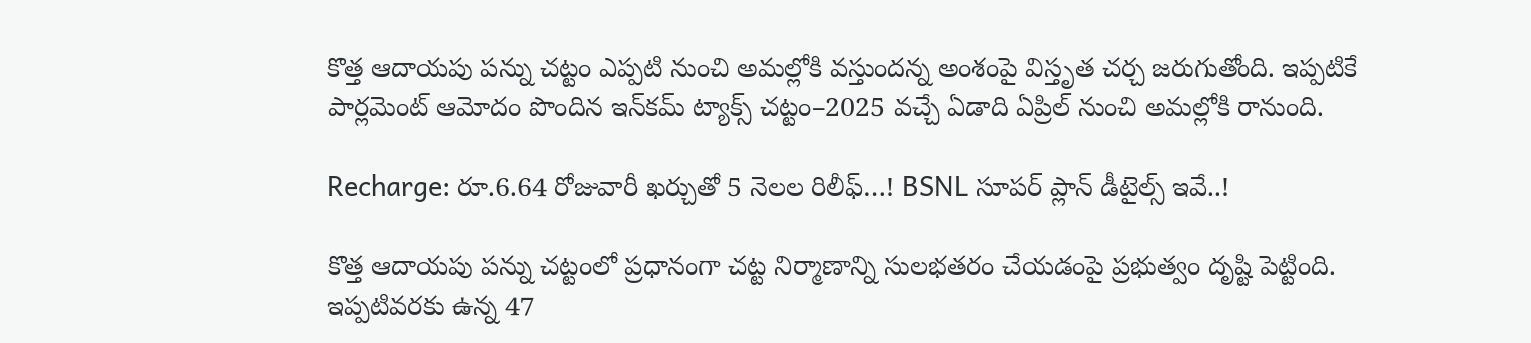కొత్త ఆదాయపు పన్ను చట్టం ఎప్పటి నుంచి అమల్లోకి వస్తుందన్న అంశంపై విస్తృత చర్చ జరుగుతోంది. ఇప్పటికే పార్లమెంట్ ఆమోదం పొందిన ఇన్‌కమ్ ట్యాక్స్ చట్టం–2025 వచ్చే ఏడాది ఏప్రిల్ నుంచి అమల్లోకి రానుంది.

Recharge: రూ.6.64 రోజువారీ ఖర్చుతో 5 నెలల రిలీఫ్…! BSNL సూపర్ ప్లాన్ డీటైల్స్ ఇవే..!

కొత్త ఆదాయపు పన్ను చట్టంలో ప్రధానంగా చట్ట నిర్మాణాన్ని సులభతరం చేయడంపై ప్రభుత్వం దృష్టి పెట్టింది. ఇప్పటివరకు ఉన్న 47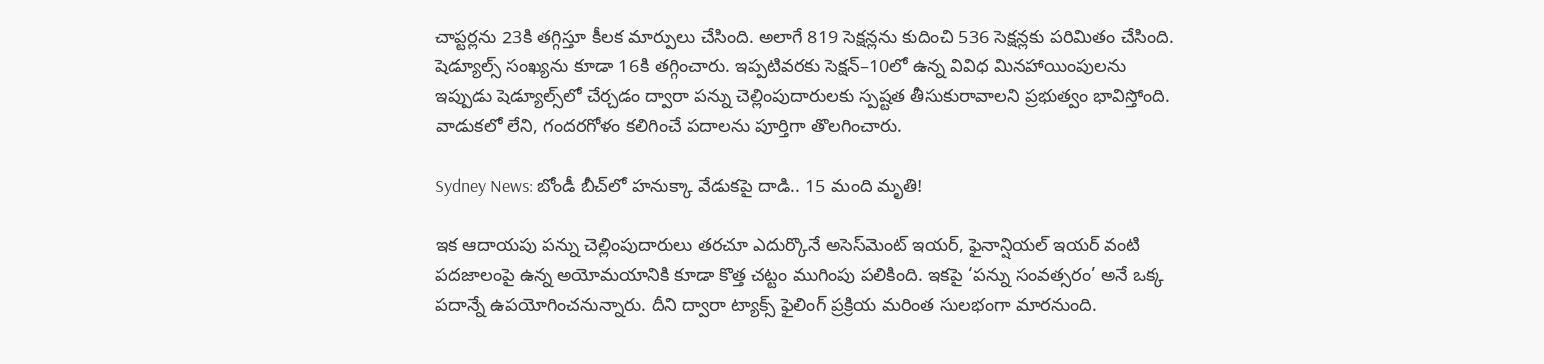చాప్టర్లను 23కి తగ్గిస్తూ కీలక మార్పులు చేసింది. అలాగే 819 సెక్షన్లను కుదించి 536 సెక్షన్లకు పరిమితం చేసింది. షెడ్యూల్స్ సంఖ్యను కూడా 16కి తగ్గించారు. ఇప్పటివరకు సెక్షన్–10లో ఉన్న వివిధ మినహాయింపులను ఇప్పుడు షెడ్యూల్స్‌లో చేర్చడం ద్వారా పన్ను చెల్లింపుదారులకు స్పష్టత తీసుకురావాలని ప్రభుత్వం భావిస్తోంది. వాడుకలో లేని, గందరగోళం కలిగించే పదాలను పూర్తిగా తొలగించారు.

Sydney News: బోండీ బీచ్‌లో హనుక్కా వేడుకపై దాడి.. 15 మంది మృతి!

ఇక ఆదాయపు పన్ను చెల్లింపుదారులు తరచూ ఎదుర్కొనే అసెస్‌మెంట్ ఇయర్, ఫైనాన్షియల్ ఇయర్ వంటి పదజాలంపై ఉన్న అయోమయానికి కూడా కొత్త చట్టం ముగింపు పలికింది. ఇకపై ‘పన్ను సంవత్సరం’ అనే ఒక్క పదాన్నే ఉపయోగించనున్నారు. దీని ద్వారా ట్యాక్స్ ఫైలింగ్ ప్రక్రియ మరింత సులభంగా మారనుంది.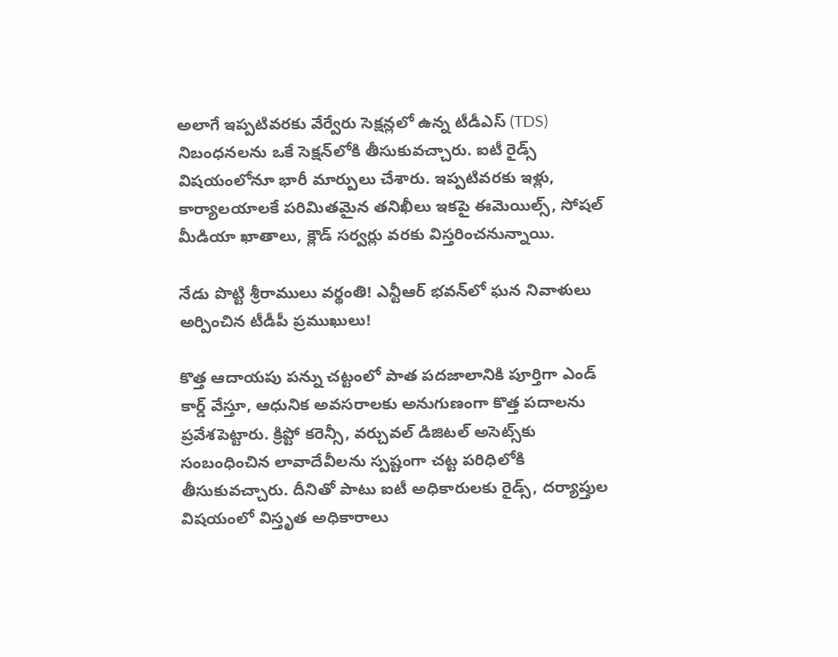అలాగే ఇప్పటివరకు వేర్వేరు సెక్షన్లలో ఉన్న టీడీఎస్ (TDS) నిబంధనలను ఒకే సెక్షన్‌లోకి తీసుకువచ్చారు. ఐటీ రైడ్స్ విషయంలోనూ భారీ మార్పులు చేశారు. ఇప్పటివరకు ఇళ్లు, కార్యాలయాలకే పరిమితమైన తనిఖీలు ఇకపై ఈమెయిల్స్, సోషల్ మీడియా ఖాతాలు, క్లౌడ్ సర్వర్లు వరకు విస్తరించనున్నాయి.

నేడు పొట్టి శ్రీరాములు వర్థంతి! ఎన్టీఆర్ భవన్‌లో ఘన నివాళులు అర్పించిన టీడీపీ ప్రముఖులు!

కొత్త ఆదాయపు పన్ను చట్టంలో పాత పదజాలానికి పూర్తిగా ఎండ్ కార్డ్ వేస్తూ, ఆధునిక అవసరాలకు అనుగుణంగా కొత్త పదాలను ప్రవేశపెట్టారు. క్రిప్టో కరెన్సీ, వర్చువల్ డిజిటల్ అసెట్స్‌కు సంబంధించిన లావాదేవీలను స్పష్టంగా చట్ట పరిధిలోకి తీసుకువచ్చారు. దీనితో పాటు ఐటీ అధికారులకు రైడ్స్, దర్యాప్తుల విషయంలో విస్తృత అధికారాలు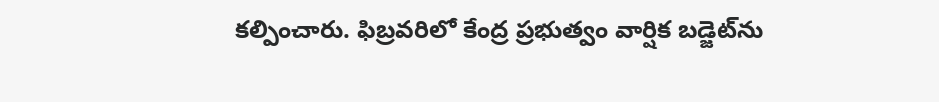కల్పించారు. ఫిబ్రవరిలో కేంద్ర ప్రభుత్వం వార్షిక బడ్జెట్‌ను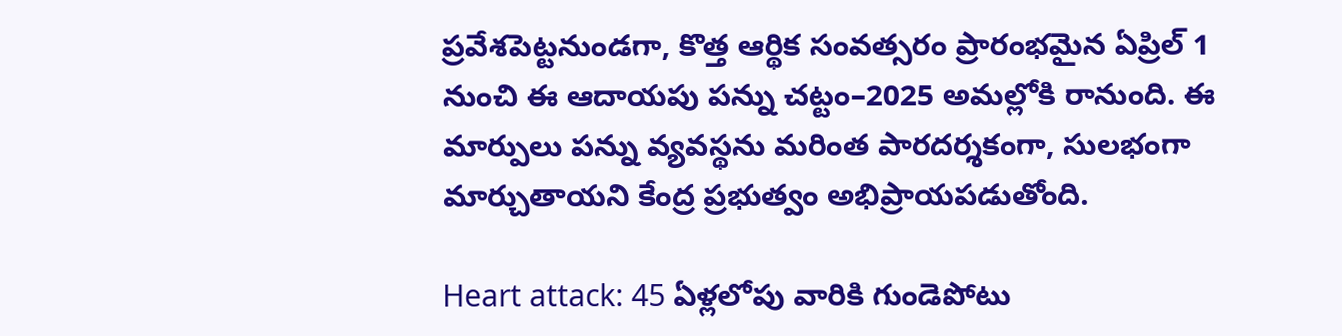ప్రవేశపెట్టనుండగా, కొత్త ఆర్థిక సంవత్సరం ప్రారంభమైన ఏప్రిల్ 1 నుంచి ఈ ఆదాయపు పన్ను చట్టం–2025 అమల్లోకి రానుంది. ఈ మార్పులు పన్ను వ్యవస్థను మరింత పారదర్శకంగా, సులభంగా మార్చుతాయని కేంద్ర ప్రభుత్వం అభిప్రాయపడుతోంది.

Heart attack: 45 ఏళ్లలోపు వారికి గుండెపోటు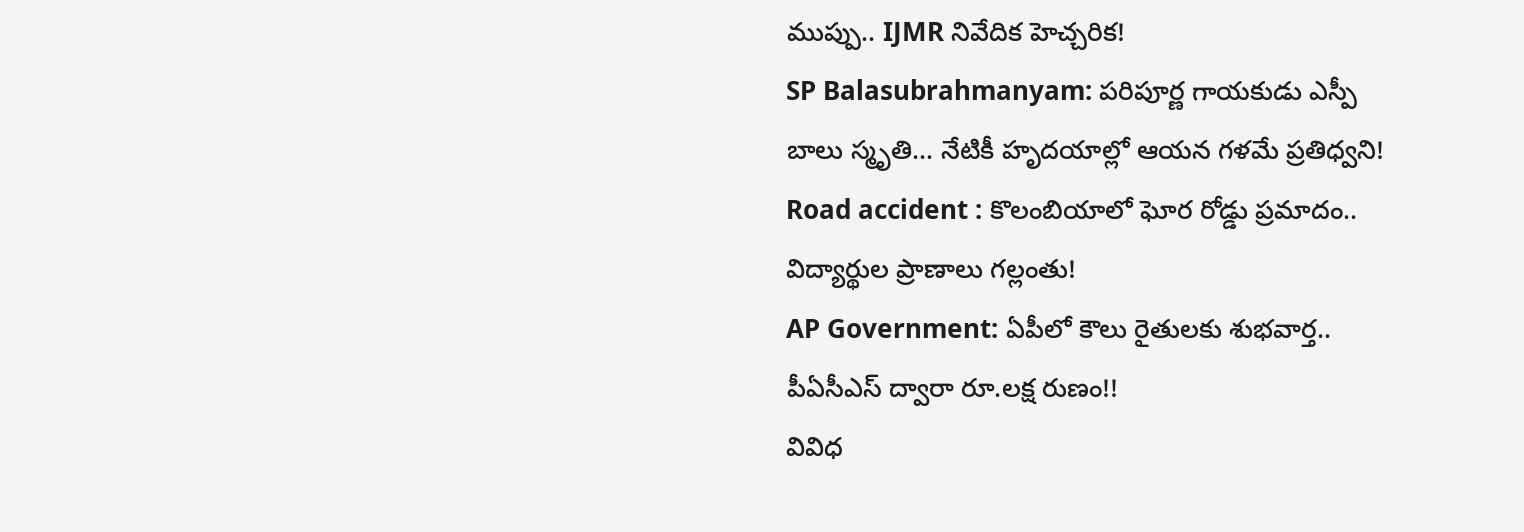ముప్పు.. IJMR నివేదిక హెచ్చరిక!
SP Balasubrahmanyam: పరిపూర్ణ గాయకుడు ఎస్పీ బాలు స్మృతి… నేటికీ హృదయాల్లో ఆయన గళమే ప్రతిధ్వని!
Road accident : కొలంబియాలో ఘోర రోడ్డు ప్రమాదం.. విద్యార్థుల ప్రాణాలు గల్లంతు!
AP Government: ఏపీలో కౌలు రైతులకు శుభవార్త.. పీఏసీఎస్ ద్వారా రూ.లక్ష రుణం!!
వివిధ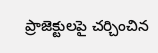ప్రాజెక్టులపై చర్చించిన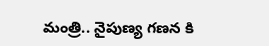మంత్రి.. నైపుణ్య గణన కి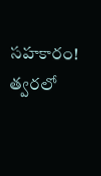సహకారం! త్వరలో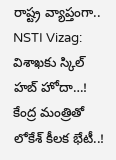రాష్ట్ర వ్యాప్తంగా..
NSTI Vizag: విశాఖకు స్కిల్ హబ్ హోదా…! కేంద్ర మంత్రితో లోకేశ్‌ కీలక భేటీ..!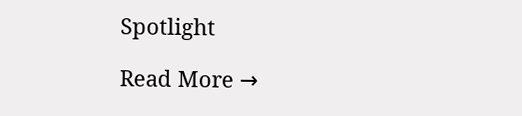Spotlight

Read More →